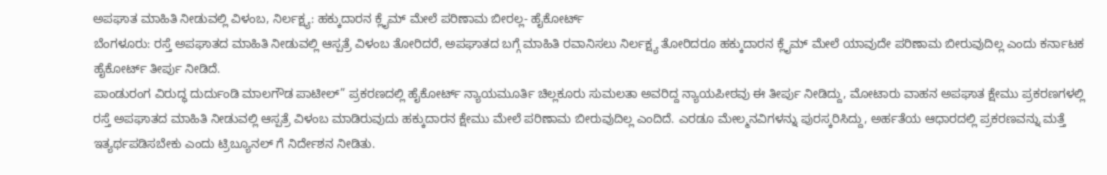ಅಪಘಾತ ಮಾಹಿತಿ ನೀಡುವಲ್ಲಿ ವಿಳಂಬ, ನಿರ್ಲಕ್ಷ್ಯ: ಹಕ್ಕುದಾರನ ಕ್ಲೈಮ್ ಮೇಲೆ ಪರಿಣಾಮ ಬೀರಲ್ಲ- ಹೈಕೋರ್ಟ್
ಬೆಂಗಳೂರು: ರಸ್ತೆ ಅಪಘಾತದ ಮಾಹಿತಿ ನೀಡುವಲ್ಲಿ ಆಸ್ಪತ್ರೆ ವಿಳಂಬ ತೋರಿದರೆ, ಅಪಘಾತದ ಬಗ್ಗೆ ಮಾಹಿತಿ ರವಾನಿಸಲು ನಿರ್ಲಕ್ಷ್ಯ ತೋರಿದರೂ ಹಕ್ಕುದಾರನ ಕ್ಲೈಮ್ ಮೇಲೆ ಯಾವುದೇ ಪರಿಣಾಮ ಬೀರುವುದಿಲ್ಲ ಎಂದು ಕರ್ನಾಟಕ ಹೈಕೋರ್ಟ್ ತೀರ್ಪು ನೀಡಿದೆ.
ಪಾಂಡುರಂಗ ವಿರುದ್ಧ ದುರ್ದುಂಡಿ ಮಾಲಗೌಡ ಪಾಟೀಲ್” ಪ್ರಕರಣದಲ್ಲಿ ಹೈಕೋರ್ಟ್ ನ್ಯಾಯಮೂರ್ತಿ ಚಿಲ್ಲಕೂರು ಸುಮಲತಾ ಅವರಿದ್ದ ನ್ಯಾಯಪೀಠವು ಈ ತೀರ್ಪು ನೀಡಿದ್ದು, ಮೋಟಾರು ವಾಹನ ಅಪಘಾತ ಕ್ಷೇಮು ಪ್ರಕರಣಗಳಲ್ಲಿ ರಸ್ತೆ ಅಪಘಾತದ ಮಾಹಿತಿ ನೀಡುವಲ್ಲಿ ಆಸ್ಪತ್ರೆ ವಿಳಂಬ ಮಾಡಿರುವುದು ಹಕ್ಕುದಾರನ ಕ್ಷೇಮು ಮೇಲೆ ಪರಿಣಾಮ ಬೀರುವುದಿಲ್ಲ ಎಂದಿದೆ. ಎರಡೂ ಮೇಲ್ಮನವಿಗಳನ್ನು ಪುರಸ್ಕರಿಸಿದ್ದು, ಅರ್ಹತೆಯ ಆಧಾರದಲ್ಲಿ ಪ್ರಕರಣವನ್ನು ಮತ್ತೆ ಇತ್ಯರ್ಥಪಡಿಸಬೇಕು ಎಂದು ಟ್ರಿಬ್ಯೂನಲ್ ಗೆ ನಿರ್ದೇಶನ ನೀಡಿತು.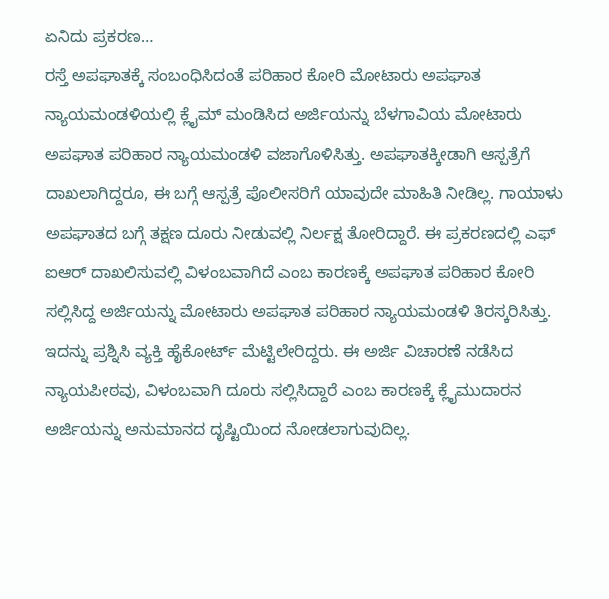ಏನಿದು ಪ್ರಕರಣ…
ರಸ್ತೆ ಅಪಘಾತಕ್ಕೆ ಸಂಬಂಧಿಸಿದಂತೆ ಪರಿಹಾರ ಕೋರಿ ಮೋಟಾರು ಅಪಘಾತ ನ್ಯಾಯಮಂಡಳಿಯಲ್ಲಿ ಕ್ಲೈಮ್ ಮಂಡಿಸಿದ ಅರ್ಜಿಯನ್ನು ಬೆಳಗಾವಿಯ ಮೋಟಾರು ಅಪಘಾತ ಪರಿಹಾರ ನ್ಯಾಯಮಂಡಳಿ ವಜಾಗೊಳಿಸಿತ್ತು. ಅಪಘಾತಕ್ಕೀಡಾಗಿ ಆಸ್ಪತ್ರೆಗೆ ದಾಖಲಾಗಿದ್ದರೂ, ಈ ಬಗ್ಗೆ ಆಸ್ಪತ್ರೆ ಪೊಲೀಸರಿಗೆ ಯಾವುದೇ ಮಾಹಿತಿ ನೀಡಿಲ್ಲ. ಗಾಯಾಳು ಅಪಘಾತದ ಬಗ್ಗೆ ತಕ್ಷಣ ದೂರು ನೀಡುವಲ್ಲಿ ನಿರ್ಲಕ್ಷ ತೋರಿದ್ದಾರೆ. ಈ ಪ್ರಕರಣದಲ್ಲಿ ಎಫ್ ಐಆರ್ ದಾಖಲಿಸುವಲ್ಲಿ ವಿಳಂಬವಾಗಿದೆ ಎಂಬ ಕಾರಣಕ್ಕೆ ಅಪಘಾತ ಪರಿಹಾರ ಕೋರಿ ಸಲ್ಲಿಸಿದ್ದ ಅರ್ಜಿಯನ್ನು ಮೋಟಾರು ಅಪಘಾತ ಪರಿಹಾರ ನ್ಯಾಯಮಂಡಳಿ ತಿರಸ್ಕರಿಸಿತ್ತು.
ಇದನ್ನು ಪ್ರಶ್ನಿಸಿ ವ್ಯಕ್ತಿ ಹೈಕೋರ್ಟ್ ಮೆಟ್ಟಿಲೇರಿದ್ದರು. ಈ ಅರ್ಜಿ ವಿಚಾರಣೆ ನಡೆಸಿದ ನ್ಯಾಯಪೀಠವು, ವಿಳಂಬವಾಗಿ ದೂರು ಸಲ್ಲಿಸಿದ್ದಾರೆ ಎಂಬ ಕಾರಣಕ್ಕೆ ಕ್ಲೈಮುದಾರನ ಅರ್ಜಿಯನ್ನು ಅನುಮಾನದ ದೃಷ್ಟಿಯಿಂದ ನೋಡಲಾಗುವುದಿಲ್ಲ.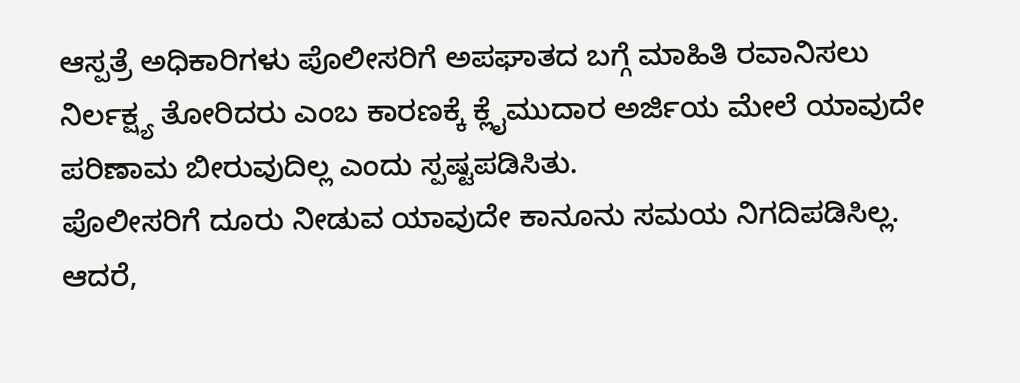ಆಸ್ಪತ್ರೆ ಅಧಿಕಾರಿಗಳು ಪೊಲೀಸರಿಗೆ ಅಪಘಾತದ ಬಗ್ಗೆ ಮಾಹಿತಿ ರವಾನಿಸಲು ನಿರ್ಲಕ್ಷ್ಯ ತೋರಿದರು ಎಂಬ ಕಾರಣಕ್ಕೆ ಕ್ಲೈಮುದಾರ ಅರ್ಜಿಯ ಮೇಲೆ ಯಾವುದೇ ಪರಿಣಾಮ ಬೀರುವುದಿಲ್ಲ ಎಂದು ಸ್ಪಷ್ಟಪಡಿಸಿತು.
ಪೊಲೀಸರಿಗೆ ದೂರು ನೀಡುವ ಯಾವುದೇ ಕಾನೂನು ಸಮಯ ನಿಗದಿಪಡಿಸಿಲ್ಲ. ಆದರೆ,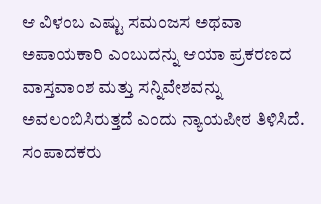ಆ ವಿಳಂಬ ಎಷ್ಟು ಸಮಂಜಸ ಅಥವಾ ಅಪಾಯಕಾರಿ ಎಂಬುದನ್ನು ಆಯಾ ಪ್ರಕರಣದ ವಾಸ್ತವಾಂಶ ಮತ್ತು ಸನ್ನಿವೇಶವನ್ನು ಅವಲಂಬಿಸಿರುತ್ತದೆ ಎಂದು ನ್ಯಾಯಪೀಠ ತಿಳಿಸಿದೆ.
ಸಂಪಾದಕರು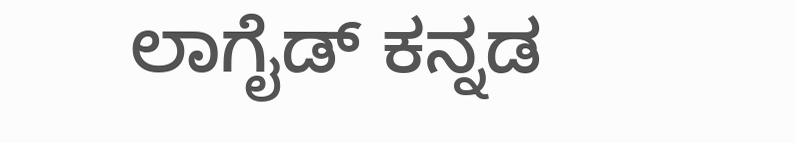ಲಾಗೈಡ್ ಕನ್ನಡ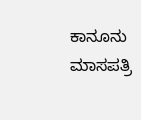ಕಾನೂನು ಮಾಸಪತ್ರಿ